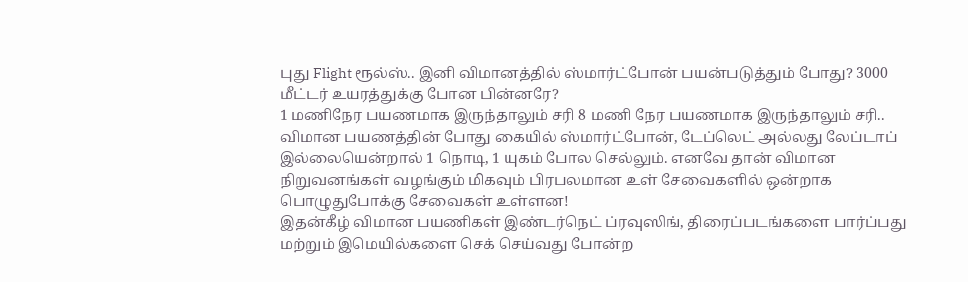புது Flight ரூல்ஸ்.. இனி விமானத்தில் ஸ்மார்ட்போன் பயன்படுத்தும் போது? 3000 மீட்டர் உயரத்துக்கு போன பின்னரே?
1 மணிநேர பயணமாக இருந்தாலும் சரி 8 மணி நேர பயணமாக இருந்தாலும் சரி.. விமான பயணத்தின் போது கையில் ஸ்மார்ட்போன், டேப்லெட் அல்லது லேப்டாப் இல்லையென்றால் 1 நொடி, 1 யுகம் போல செல்லும். எனவே தான் விமான நிறுவனங்கள் வழங்கும் மிகவும் பிரபலமான உள் சேவைகளில் ஒன்றாக பொழுதுபோக்கு சேவைகள் உள்ளன!
இதன்கீழ் விமான பயணிகள் இண்டர்நெட் ப்ரவுஸிங், திரைப்படங்களை பார்ப்பது மற்றும் இமெயில்களை செக் செய்வது போன்ற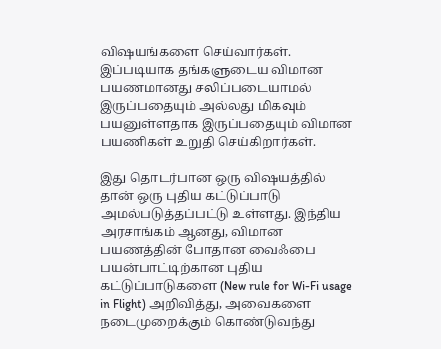விஷயங்களை செய்வார்கள். இப்படியாக தங்களுடைய விமான பயணமானது சலிப்படையாமல் இருப்பதையும் அல்லது மிகவும் பயனுள்ளதாக இருப்பதையும் விமான பயணிகள் உறுதி செய்கிறார்கள்.

இது தொடர்பான ஒரு விஷயத்தில் தான் ஒரு புதிய கட்டுப்பாடு அமல்படுத்தப்பட்டு உள்ளது. இந்திய அரசாங்கம் ஆனது, விமான பயணத்தின் போதான வைஃபை பயன்பாட்டிற்கான புதிய கட்டுப்பாடுகளை (New rule for Wi-Fi usage in Flight) அறிவித்து, அவைகளை நடைமுறைக்கும் கொண்டுவந்து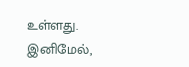உள்ளது.
இனிமேல்,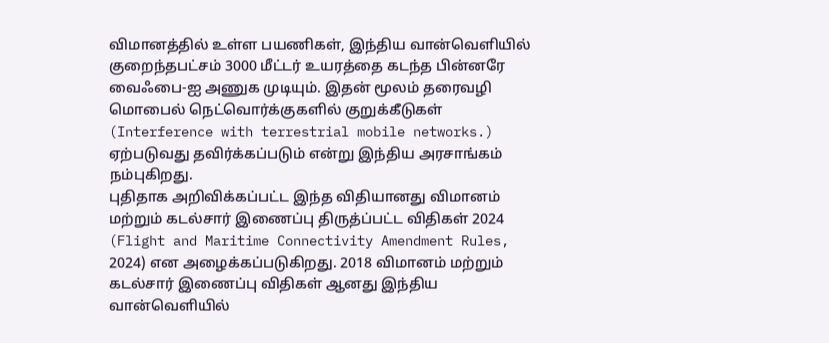விமானத்தில் உள்ள பயணிகள், இந்திய வான்வெளியில் குறைந்தபட்சம் 3000 மீட்டர் உயரத்தை கடந்த பின்னரே வைஃபை-ஐ அணுக முடியும். இதன் மூலம் தரைவழி மொபைல் நெட்வொர்க்குகளில் குறுக்கீடுகள் (Interference with terrestrial mobile networks.) ஏற்படுவது தவிர்க்கப்படும் என்று இந்திய அரசாங்கம் நம்புகிறது.
புதிதாக அறிவிக்கப்பட்ட இந்த விதியானது விமானம் மற்றும் கடல்சார் இணைப்பு திருத்ப்பட்ட விதிகள் 2024 (Flight and Maritime Connectivity Amendment Rules, 2024) என அழைக்கப்படுகிறது. 2018 விமானம் மற்றும் கடல்சார் இணைப்பு விதிகள் ஆனது இந்திய வான்வெளியில்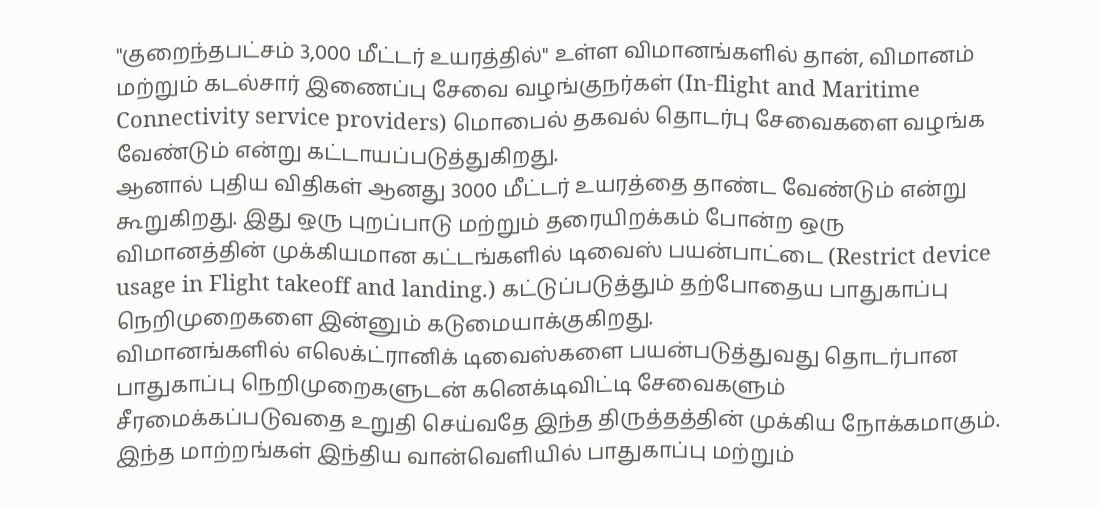"குறைந்தபட்சம் 3,000 மீட்டர் உயரத்தில்" உள்ள விமானங்களில் தான், விமானம் மற்றும் கடல்சார் இணைப்பு சேவை வழங்குநர்கள் (In-flight and Maritime Connectivity service providers) மொபைல் தகவல் தொடர்பு சேவைகளை வழங்க வேண்டும் என்று கட்டாயப்படுத்துகிறது.
ஆனால் புதிய விதிகள் ஆனது 3000 மீட்டர் உயரத்தை தாண்ட வேண்டும் என்று கூறுகிறது. இது ஒரு புறப்பாடு மற்றும் தரையிறக்கம் போன்ற ஒரு விமானத்தின் முக்கியமான கட்டங்களில் டிவைஸ் பயன்பாட்டை (Restrict device usage in Flight takeoff and landing.) கட்டுப்படுத்தும் தற்போதைய பாதுகாப்பு நெறிமுறைகளை இன்னும் கடுமையாக்குகிறது.
விமானங்களில் எலெக்ட்ரானிக் டிவைஸ்களை பயன்படுத்துவது தொடர்பான பாதுகாப்பு நெறிமுறைகளுடன் கனெக்டிவிட்டி சேவைகளும் சீரமைக்கப்படுவதை உறுதி செய்வதே இந்த திருத்தத்தின் முக்கிய நோக்கமாகும். இந்த மாற்றங்கள் இந்திய வான்வெளியில் பாதுகாப்பு மற்றும்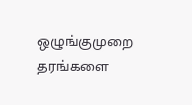ஒழுங்குமுறை தரங்களை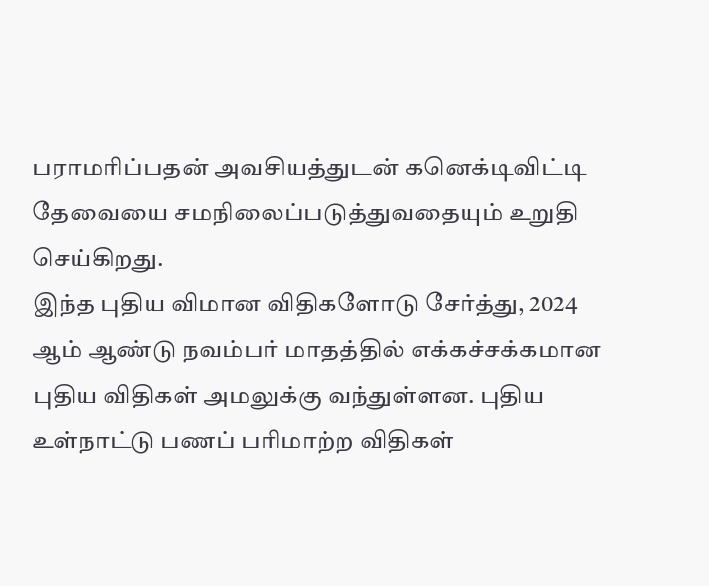பராமரிப்பதன் அவசியத்துடன் கனெக்டிவிட்டி தேவையை சமநிலைப்படுத்துவதையும் உறுதி செய்கிறது.
இந்த புதிய விமான விதிகளோடு சேர்த்து, 2024 ஆம் ஆண்டு நவம்பர் மாதத்தில் எக்கச்சக்கமான புதிய விதிகள் அமலுக்கு வந்துள்ளன. புதிய உள்நாட்டு பணப் பரிமாற்ற விதிகள்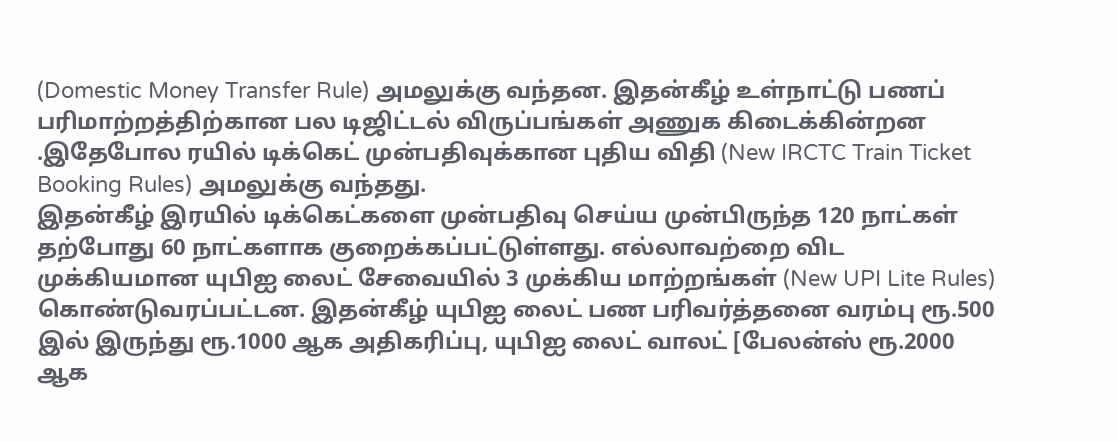(Domestic Money Transfer Rule) அமலுக்கு வந்தன. இதன்கீழ் உள்நாட்டு பணப் பரிமாற்றத்திற்கான பல டிஜிட்டல் விருப்பங்கள் அணுக கிடைக்கின்றன .இதேபோல ரயில் டிக்கெட் முன்பதிவுக்கான புதிய விதி (New IRCTC Train Ticket Booking Rules) அமலுக்கு வந்தது.
இதன்கீழ் இரயில் டிக்கெட்களை முன்பதிவு செய்ய முன்பிருந்த 120 நாட்கள் தற்போது 60 நாட்களாக குறைக்கப்பட்டுள்ளது. எல்லாவற்றை விட முக்கியமான யுபிஐ லைட் சேவையில் 3 முக்கிய மாற்றங்கள் (New UPI Lite Rules) கொண்டுவரப்பட்டன. இதன்கீழ் யுபிஐ லைட் பண பரிவர்த்தனை வரம்பு ரூ.500 இல் இருந்து ரூ.1000 ஆக அதிகரிப்பு, யுபிஐ லைட் வாலட் [பேலன்ஸ் ரூ.2000 ஆக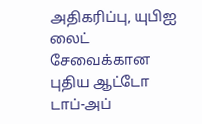அதிகரிப்பு, யுபிஐ லைட் சேவைக்கான புதிய ஆட்டோ டாப்-அப்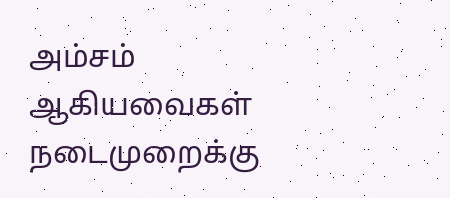அம்சம் ஆகியவைகள் நடைமுறைக்கு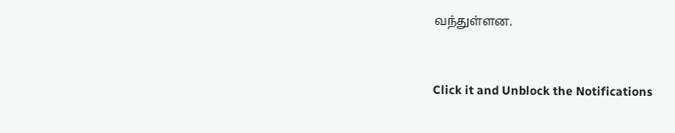வந்துள்ளன.


Click it and Unblock the Notifications